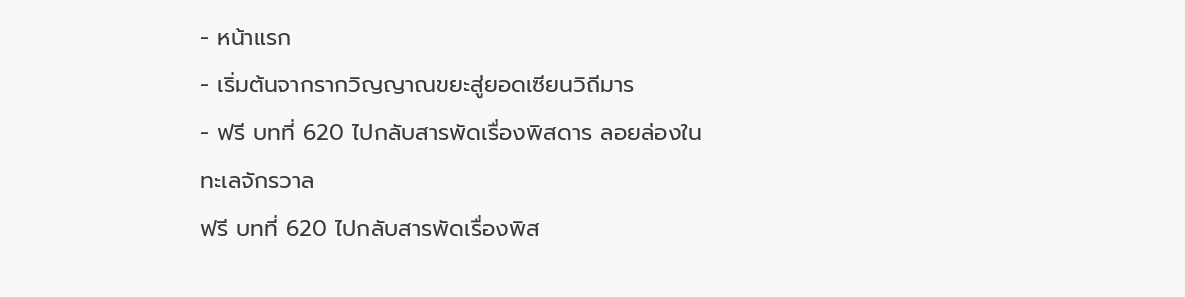- หน้าแรก
- เริ่มต้นจากรากวิญญาณขยะสู่ยอดเซียนวิถีมาร
- ฟรี บทที่ 620 ไปกลับสารพัดเรื่องพิสดาร ลอยล่องในทะเลจักรวาล
ฟรี บทที่ 620 ไปกลับสารพัดเรื่องพิส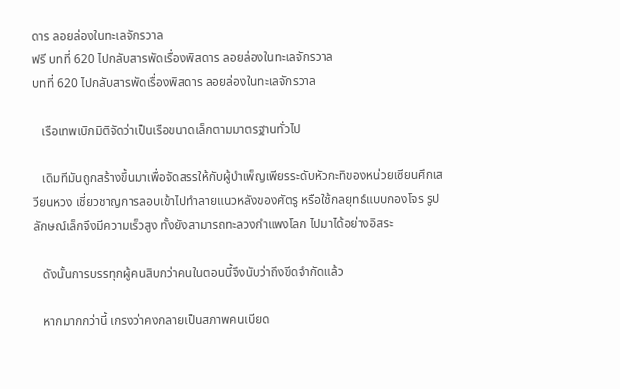ดาร ลอยล่องในทะเลจักรวาล
ฟรี บทที่ 620 ไปกลับสารพัดเรื่องพิสดาร ลอยล่องในทะเลจักรวาล
บทที่ 620 ไปกลับสารพัดเรื่องพิสดาร ลอยล่องในทะเลจักรวาล

   เรือเทพเบิกมิติจัดว่าเป็นเรือขนาดเล็กตามมาตรฐานทั่วไป

   เดิมทีมันถูกสร้างขึ้นมาเพื่อจัดสรรให้กับผู้บำเพ็ญเพียรระดับหัวกะทิของหน่วยเซียนศึกเสวียนหวง เชี่ยวชาญการลอบเข้าไปทำลายแนวหลังของศัตรู หรือใช้กลยุทธ์แบบกองโจร รูปลักษณ์เล็กจึงมีความเร็วสูง ทั้งยังสามารถทะลวงกำแพงโลก ไปมาได้อย่างอิสระ

   ดังนั้นการบรรทุกผู้คนสิบกว่าคนในตอนนี้จึงนับว่าถึงขีดจำกัดแล้ว

   หากมากกว่านี้ เกรงว่าคงกลายเป็นสภาพคนเบียด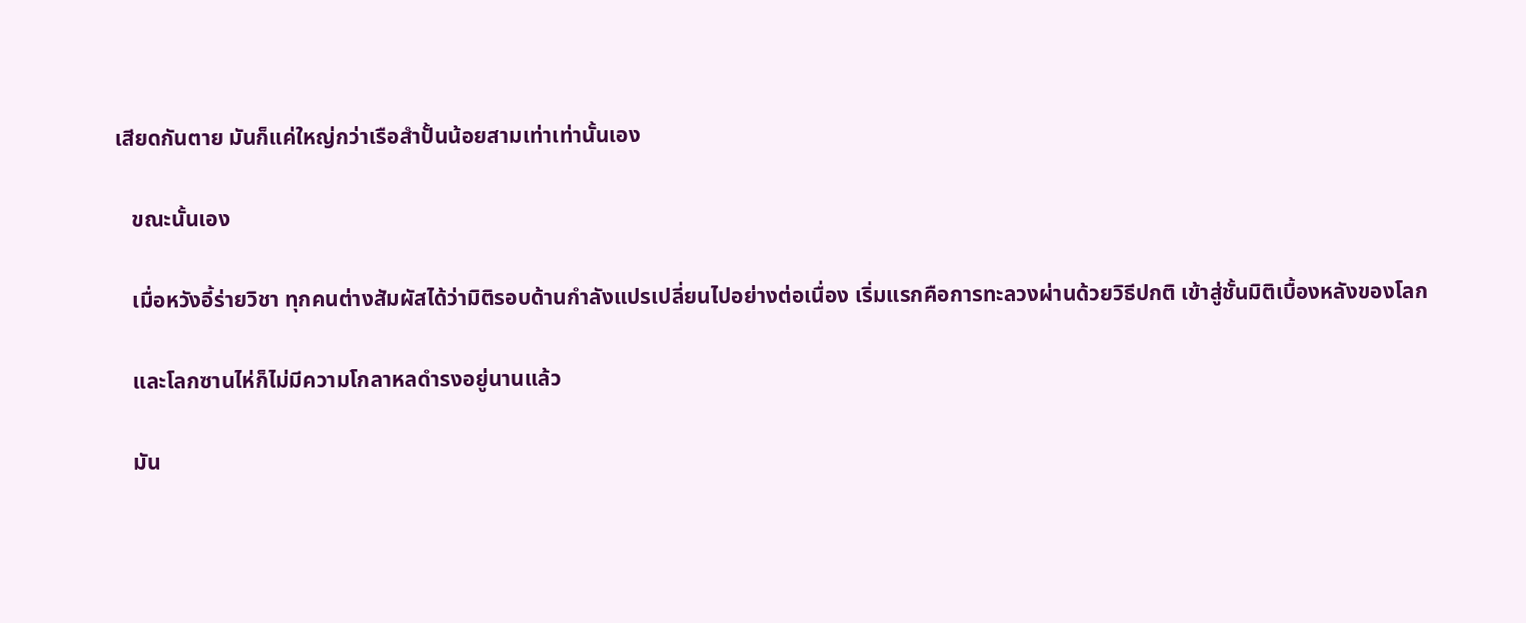เสียดกันตาย มันก็แค่ใหญ่กว่าเรือสำปั้นน้อยสามเท่าเท่านั้นเอง

   ขณะนั้นเอง

   เมื่อหวังอี้ร่ายวิชา ทุกคนต่างสัมผัสได้ว่ามิติรอบด้านกำลังแปรเปลี่ยนไปอย่างต่อเนื่อง เริ่มแรกคือการทะลวงผ่านด้วยวิธีปกติ เข้าสู่ชั้นมิติเบื้องหลังของโลก

   และโลกซานไห่ก็ไม่มีความโกลาหลดำรงอยู่นานแล้ว

   มัน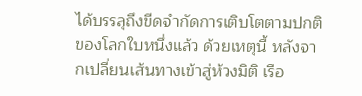ได้บรรลุถึงขีดจำกัดการเติบโตตามปกติของโลกใบหนึ่งแล้ว ด้วยเหตุนี้ หลังจากเปลี่ยนเส้นทางเข้าสู่ห้วงมิติ เรือ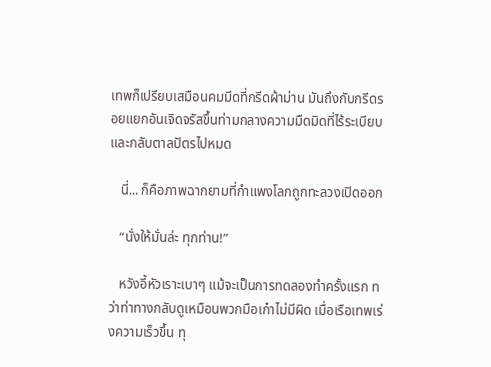เทพก็เปรียบเสมือนคมมีดที่กรีดผ้าม่าน มันถึงกับกรีดรอยแยกอันเจิดจรัสขึ้นท่ามกลางความมืดมิดที่ไร้ระเบียบและกลับตาลปัตรไปหมด

   นี่... ก็คือภาพฉากยามที่กำแพงโลกถูกทะลวงเปิดออก

   “นั่งให้มั่นล่ะ ทุกท่าน!”

   หวังอี้หัวเราะเบาๆ แม้จะเป็นการทดลองทำครั้งแรก ทว่าท่าทางกลับดูเหมือนพวกมือเก๋าไม่มีผิด เมื่อเรือเทพเร่งความเร็วขึ้น ทุ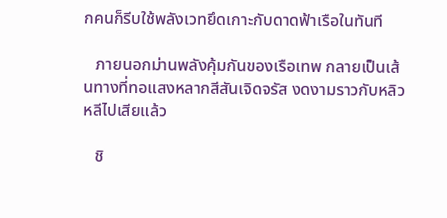กคนก็รีบใช้พลังเวทยึดเกาะกับดาดฟ้าเรือในทันที

   ภายนอกม่านพลังคุ้มกันของเรือเทพ กลายเป็นเส้นทางที่ทอแสงหลากสีสันเจิดจรัส งดงามราวกับหลิวหลีไปเสียแล้ว

   ชิ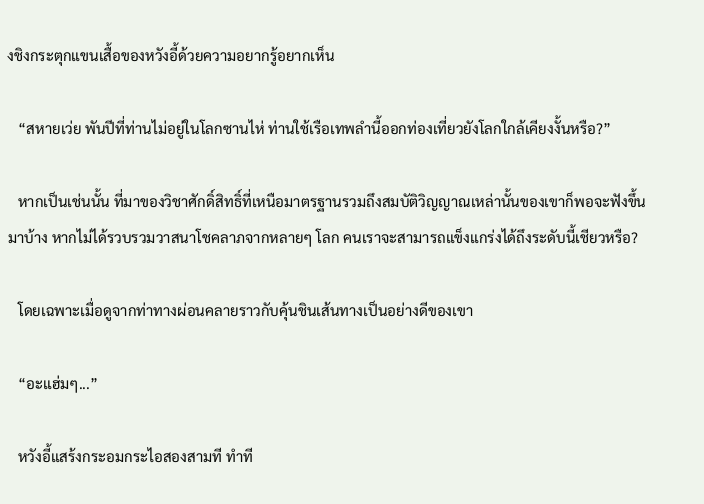งชิงกระตุกแขนเสื้อของหวังอี้ด้วยความอยากรู้อยากเห็น

   “สหายเว่ย พันปีที่ท่านไม่อยู่ในโลกซานไห่ ท่านใช้เรือเทพลำนี้ออกท่องเที่ยวยังโลกใกล้เคียงงั้นหรือ?”

   หากเป็นเช่นนั้น ที่มาของวิชาศักดิ์สิทธิ์ที่เหนือมาตรฐานรวมถึงสมบัติวิญญาณเหล่านั้นของเขาก็พอจะฟังขึ้นมาบ้าง หากไม่ได้รวบรวมวาสนาโชคลาภจากหลายๆ โลก คนเราจะสามารถแข็งแกร่งได้ถึงระดับนี้เชียวหรือ?

   โดยเฉพาะเมื่อดูจากท่าทางผ่อนคลายราวกับคุ้นชินเส้นทางเป็นอย่างดีของเขา

   “อะแฮ่มๆ...”

   หวังอี้แสร้งกระอมกระไอสองสามที ทำที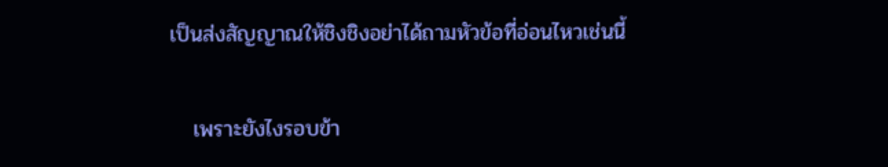เป็นส่งสัญญาณให้ชิงชิงอย่าได้ถามหัวข้อที่อ่อนไหวเช่นนี้

   เพราะยังไงรอบข้า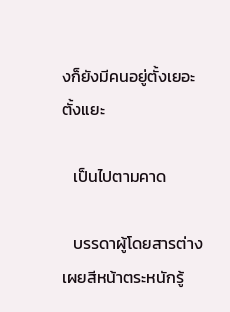งก็ยังมีคนอยู่ตั้งเยอะตั้งแยะ

   เป็นไปตามคาด

   บรรดาผู้โดยสารต่างเผยสีหน้าตระหนักรู้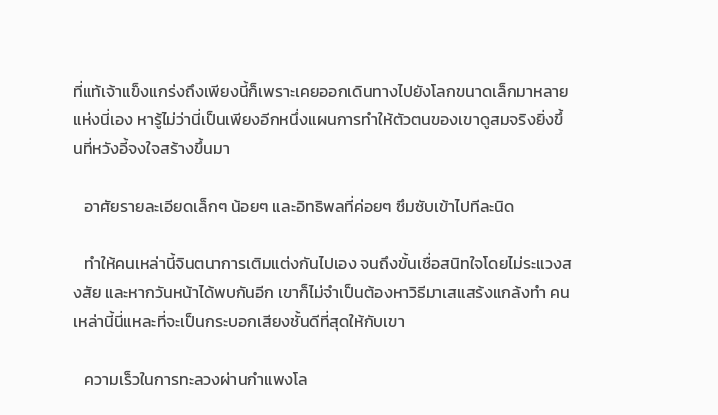ที่แท้เจ้าแข็งแกร่งถึงเพียงนี้ก็เพราะเคยออกเดินทางไปยังโลกขนาดเล็กมาหลายแห่งนี่เอง หารู้ไม่ว่านี่เป็นเพียงอีกหนึ่งแผนการทำให้ตัวตนของเขาดูสมจริงยิ่งขึ้นที่หวังอี้จงใจสร้างขึ้นมา

   อาศัยรายละเอียดเล็กๆ น้อยๆ และอิทธิพลที่ค่อยๆ ซึมซับเข้าไปทีละนิด

   ทำให้คนเหล่านี้จินตนาการเติมแต่งกันไปเอง จนถึงขั้นเชื่อสนิทใจโดยไม่ระแวงสงสัย และหากวันหน้าได้พบกันอีก เขาก็ไม่จำเป็นต้องหาวิธีมาเสแสร้งแกล้งทำ คนเหล่านี้นี่แหละที่จะเป็นกระบอกเสียงชั้นดีที่สุดให้กับเขา

   ความเร็วในการทะลวงผ่านกำแพงโล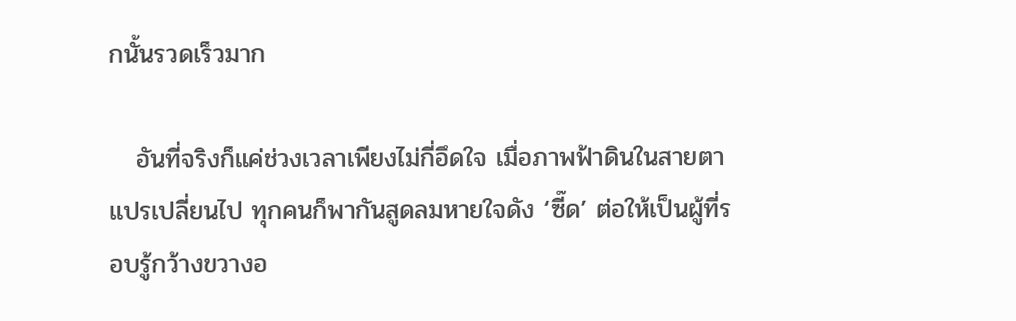กนั้นรวดเร็วมาก

   อันที่จริงก็แค่ช่วงเวลาเพียงไม่กี่อึดใจ เมื่อภาพฟ้าดินในสายตาแปรเปลี่ยนไป ทุกคนก็พากันสูดลมหายใจดัง ‘ซี๊ด’ ต่อให้เป็นผู้ที่รอบรู้กว้างขวางอ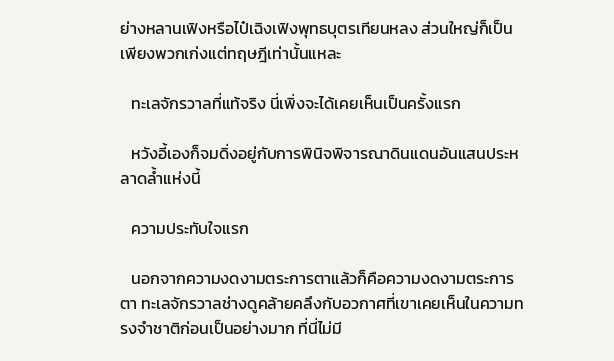ย่างหลานเฟิงหรือไป๋เฉิงเฟิงพุทธบุตรเทียนหลง ส่วนใหญ่ก็เป็นเพียงพวกเก่งแต่ทฤษฎีเท่านั้นแหละ

   ทะเลจักรวาลที่แท้จริง นี่เพิ่งจะได้เคยเห็นเป็นครั้งแรก

   หวังอี้เองก็จมดิ่งอยู่กับการพินิจพิจารณาดินแดนอันแสนประหลาดล้ำแห่งนี้

   ความประทับใจแรก

   นอกจากความงดงามตระการตาแล้วก็คือความงดงามตระการตา ทะเลจักรวาลช่างดูคล้ายคลึงกับอวกาศที่เขาเคยเห็นในความทรงจำชาติก่อนเป็นอย่างมาก ที่นี่ไม่มี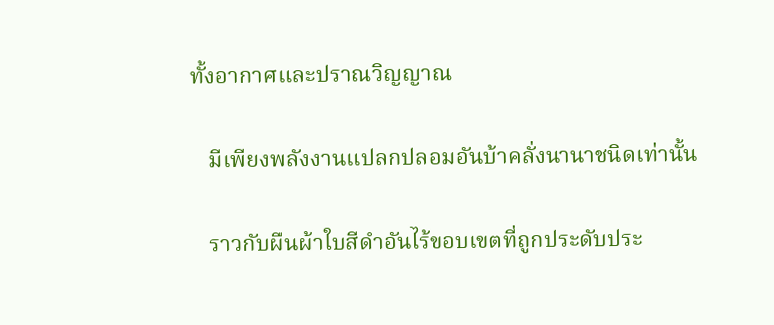ทั้งอากาศและปราณวิญญาณ

   มีเพียงพลังงานแปลกปลอมอันบ้าคลั่งนานาชนิดเท่านั้น

   ราวกับผืนผ้าใบสีดำอันไร้ขอบเขตที่ถูกประดับประ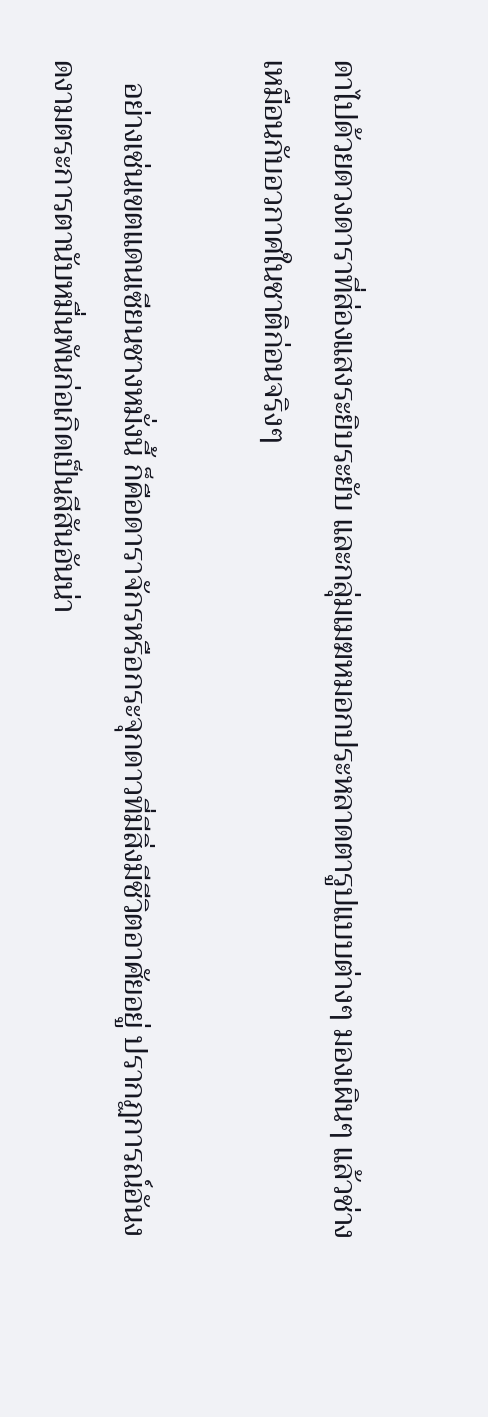ดาไปด้วยดวงดาราที่ส่องแสงระยิบระยับ และกลุ่มเมฆหมอกประหลาดตารูปแบบต่างๆ มองเผินๆ แล้วช่างเหมือนกับอวกาศในชาติก่อนจริงๆ

   อย่างเช่นเขตแดนเซียนชางหมั่งนี้ ก็คือดาราจักรหรือกระจุกดาวที่มีสิ่งมีชีวิตอาศัยอยู่ ปรากฏการณ์อันงดงามตระการตานับหมื่นพันก่อเกิดเป็นสีสันอันน่า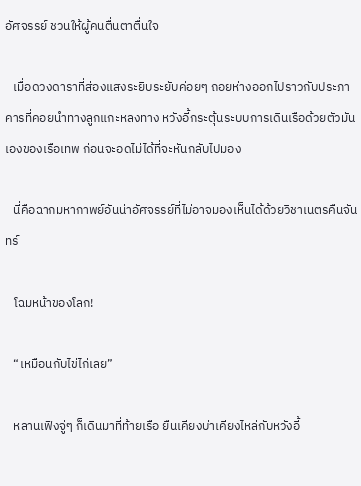อัศจรรย์ ชวนให้ผู้คนตื่นตาตื่นใจ

   เมื่อดวงดาราที่ส่องแสงระยิบระยับค่อยๆ ถอยห่างออกไปราวกับประภาคารที่คอยนำทางลูกแกะหลงทาง หวังอี้กระตุ้นระบบการเดินเรือด้วยตัวมันเองของเรือเทพ ก่อนจะอดไม่ได้ที่จะหันกลับไปมอง

   นี่คือฉากมหากาพย์อันน่าอัศจรรย์ที่ไม่อาจมองเห็นได้ด้วยวิชาเนตรคืนจันทร์

   โฉมหน้าของโลก!

   “เหมือนกับไข่ไก่เลย”

   หลานเฟิงจู่ๆ ก็เดินมาที่ท้ายเรือ ยืนเคียงบ่าเคียงไหล่กับหวังอี้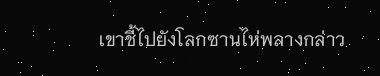เขาชี้ไปยังโลกซานไห่พลางกล่าว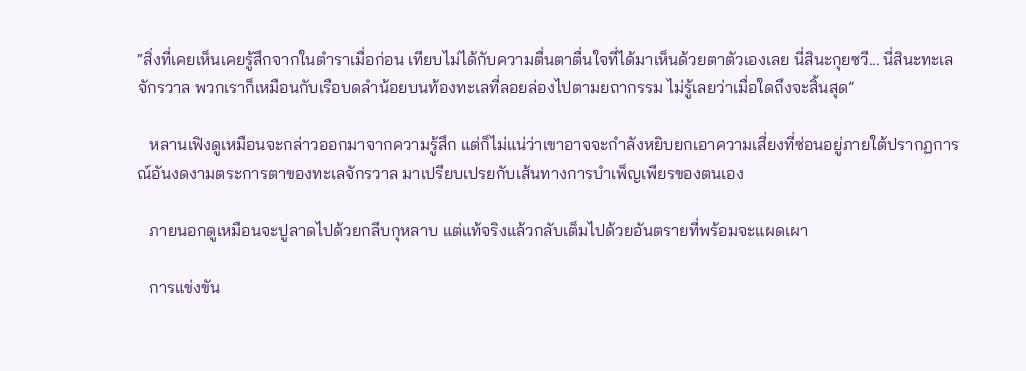“สิ่งที่เคยเห็นเคยรู้สึกจากในตำราเมื่อก่อน เทียบไม่ได้กับความตื่นตาตื่นใจที่ได้มาเห็นด้วยตาตัวเองเลย นี่สินะกุยซวี... นี่สินะทะเลจักรวาล พวกเราก็เหมือนกับเรือบดลำน้อยบนท้องทะเลที่ลอยล่องไปตามยถากรรม ไม่รู้เลยว่าเมื่อใดถึงจะสิ้นสุด”

   หลานเฟิงดูเหมือนจะกล่าวออกมาจากความรู้สึก แต่ก็ไม่แน่ว่าเขาอาจจะกำลังหยิบยกเอาความเสี่ยงที่ซ่อนอยู่ภายใต้ปรากฏการณ์อันงดงามตระการตาของทะเลจักรวาล มาเปรียบเปรยกับเส้นทางการบำเพ็ญเพียรของตนเอง

   ภายนอกดูเหมือนจะปูลาดไปด้วยกลีบกุหลาบ แต่แท้จริงแล้วกลับเต็มไปด้วยอันตรายที่พร้อมจะแผดเผา

   การแข่งขัน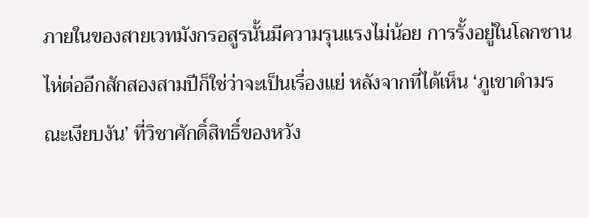ภายในของสายเวทมังกรอสูรนั้นมีความรุนแรงไม่น้อย การรั้งอยู่ในโลกซานไห่ต่ออีกสักสองสามปีก็ใช่ว่าจะเป็นเรื่องแย่ หลังจากที่ได้เห็น ‘ภูเขาดำมรณะเงียบงัน’ ที่วิชาศักดิ์สิทธิ์ของหวัง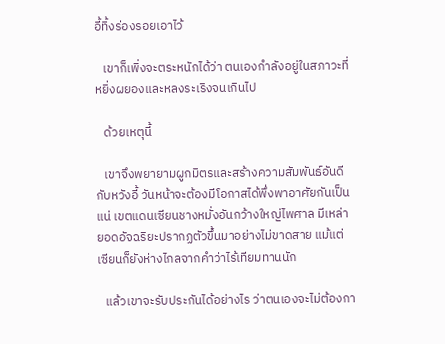อี้ทิ้งร่องรอยเอาไว้

   เขาก็เพิ่งจะตระหนักได้ว่า ตนเองกำลังอยู่ในสภาวะที่หยิ่งผยองและหลงระเริงจนเกินไป

   ด้วยเหตุนี้

   เขาจึงพยายามผูกมิตรและสร้างความสัมพันธ์อันดีกับหวังอี้ วันหน้าจะต้องมีโอกาสได้พึ่งพาอาศัยกันเป็นแน่ เขตแดนเซียนชางหมั่งอันกว้างใหญ่ไพศาล มีเหล่ายอดอัจฉริยะปรากฏตัวขึ้นมาอย่างไม่ขาดสาย แม้แต่เซียนก็ยังห่างไกลจากคำว่าไร้เทียมทานนัก

   แล้วเขาจะรับประกันได้อย่างไร ว่าตนเองจะไม่ต้องกา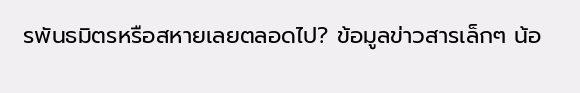รพันธมิตรหรือสหายเลยตลอดไป? ข้อมูลข่าวสารเล็กๆ น้อ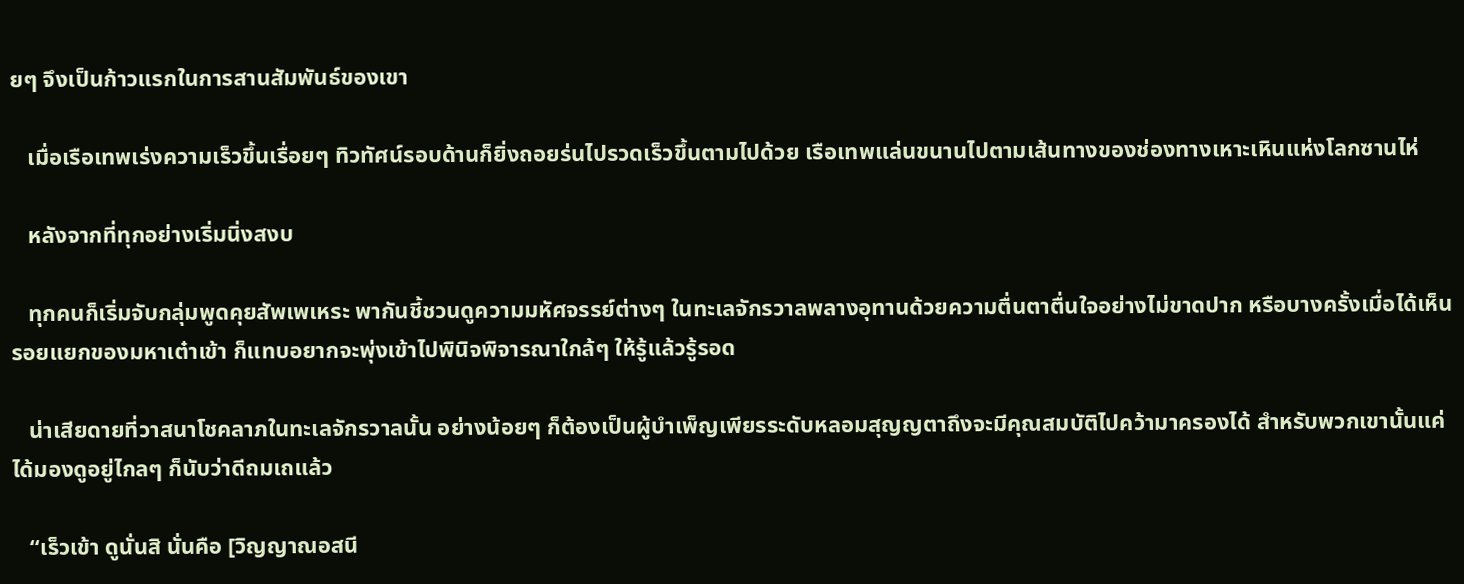ยๆ จึงเป็นก้าวแรกในการสานสัมพันธ์ของเขา

   เมื่อเรือเทพเร่งความเร็วขึ้นเรื่อยๆ ทิวทัศน์รอบด้านก็ยิ่งถอยร่นไปรวดเร็วขึ้นตามไปด้วย เรือเทพแล่นขนานไปตามเส้นทางของช่องทางเหาะเหินแห่งโลกซานไห่

   หลังจากที่ทุกอย่างเริ่มนิ่งสงบ

   ทุกคนก็เริ่มจับกลุ่มพูดคุยสัพเพเหระ พากันชี้ชวนดูความมหัศจรรย์ต่างๆ ในทะเลจักรวาลพลางอุทานด้วยความตื่นตาตื่นใจอย่างไม่ขาดปาก หรือบางครั้งเมื่อได้เห็นรอยแยกของมหาเต๋าเข้า ก็แทบอยากจะพุ่งเข้าไปพินิจพิจารณาใกล้ๆ ให้รู้แล้วรู้รอด

   น่าเสียดายที่วาสนาโชคลาภในทะเลจักรวาลนั้น อย่างน้อยๆ ก็ต้องเป็นผู้บำเพ็ญเพียรระดับหลอมสุญญตาถึงจะมีคุณสมบัติไปคว้ามาครองได้ สำหรับพวกเขานั้นแค่ได้มองดูอยู่ไกลๆ ก็นับว่าดีถมเถแล้ว

   “เร็วเข้า ดูนั่นสิ นั่นคือ [วิญญาณอสนี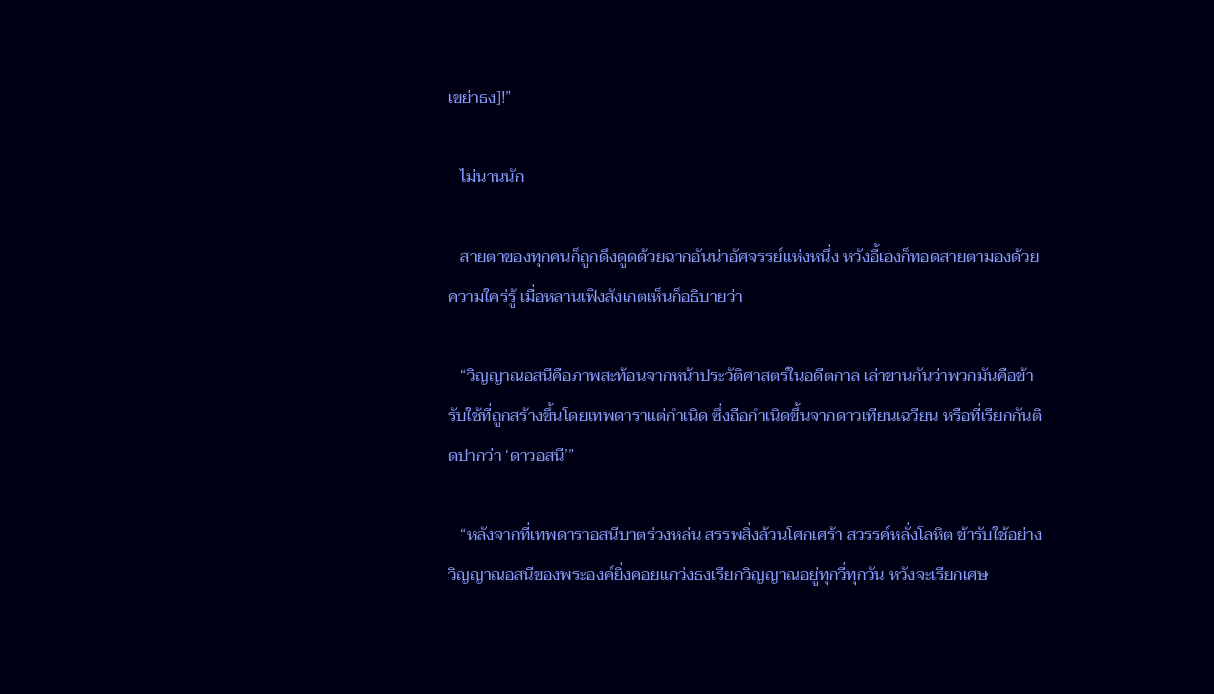เขย่าธง]!”

   ไม่นานนัก

   สายตาของทุกคนก็ถูกดึงดูดด้วยฉากอันน่าอัศจรรย์แห่งหนึ่ง หวังอี้เองก็ทอดสายตามองด้วยความใคร่รู้ เมื่อหลานเฟิงสังเกตเห็นก็อธิบายว่า

   “วิญญาณอสนีคือภาพสะท้อนจากหน้าประวัติศาสตร์ในอดีตกาล เล่าขานกันว่าพวกมันคือข้ารับใช้ที่ถูกสร้างขึ้นโดยเทพดาราแต่กำเนิด ซึ่งถือกำเนิดขึ้นจากดาวเทียนเฉวียน หรือที่เรียกกันติดปากว่า ‘ดาวอสนี’”

   “หลังจากที่เทพดาราอสนีบาตร่วงหล่น สรรพสิ่งล้วนโศกเศร้า สวรรค์หลั่งโลหิต ข้ารับใช้อย่างวิญญาณอสนีของพระองค์ยิ่งคอยแกว่งธงเรียกวิญญาณอยู่ทุกวี่ทุกวัน หวังจะเรียกเศษ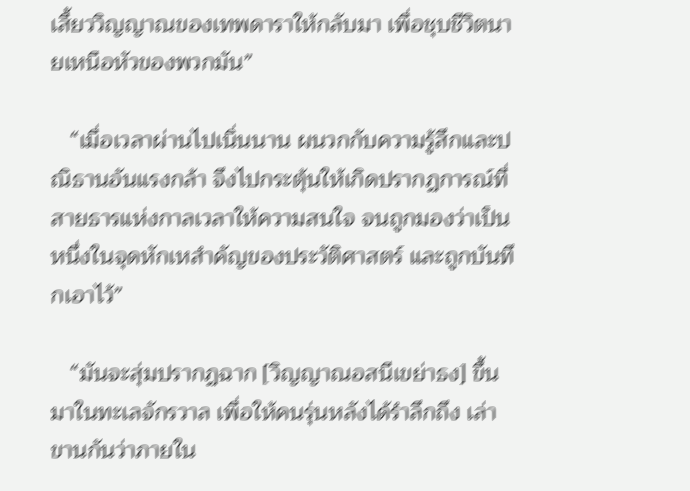เสี้ยววิญญาณของเทพดาราให้กลับมา เพื่อชุบชีวิตนายเหนือหัวของพวกมัน”

   “เมื่อเวลาผ่านไปเนิ่นนาน ผนวกกับความรู้สึกและปณิธานอันแรงกล้า จึงไปกระตุ้นให้เกิดปรากฏการณ์ที่สายธารแห่งกาลเวลาให้ความสนใจ จนถูกมองว่าเป็นหนึ่งในจุดหักเหสำคัญของประวัติศาสตร์ และถูกบันทึกเอาไว้”

   “มันจะสุ่มปรากฏฉาก [วิญญาณอสนีเขย่าธง] ขึ้นมาในทะเลจักรวาล เพื่อให้คนรุ่นหลังได้รำลึกถึง เล่าขานกันว่าภายใน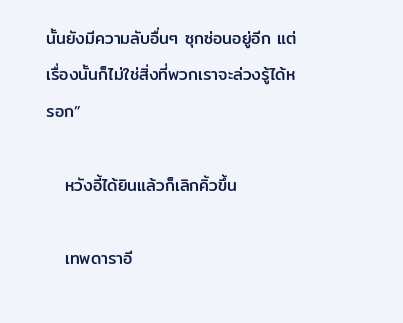นั้นยังมีความลับอื่นๆ ซุกซ่อนอยู่อีก แต่เรื่องนั้นก็ไม่ใช่สิ่งที่พวกเราจะล่วงรู้ได้หรอก”

   หวังอี้ได้ยินแล้วก็เลิกคิ้วขึ้น

   เทพดาราอี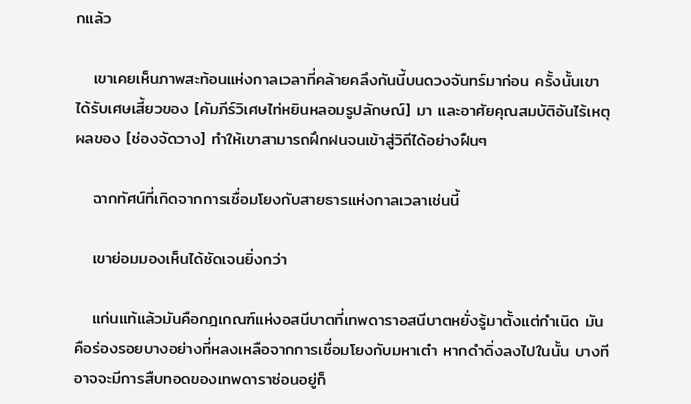กแล้ว

   เขาเคยเห็นภาพสะท้อนแห่งกาลเวลาที่คล้ายคลึงกันนี้บนดวงจันทร์มาก่อน ครั้งนั้นเขาได้รับเศษเสี้ยวของ [คัมภีร์วิเศษไท่หยินหลอมรูปลักษณ์] มา และอาศัยคุณสมบัติอันไร้เหตุผลของ [ช่องจัดวาง] ทำให้เขาสามารถฝึกฝนจนเข้าสู่วิถีได้อย่างฝืนๆ

   ฉากทัศน์ที่เกิดจากการเชื่อมโยงกับสายธารแห่งกาลเวลาเช่นนี้

   เขาย่อมมองเห็นได้ชัดเจนยิ่งกว่า

   แก่นแท้แล้วมันคือกฎเกณฑ์แห่งอสนีบาตที่เทพดาราอสนีบาตหยั่งรู้มาตั้งแต่กำเนิด มันคือร่องรอยบางอย่างที่หลงเหลือจากการเชื่อมโยงกับมหาเต๋า หากดำดิ่งลงไปในนั้น บางทีอาจจะมีการสืบทอดของเทพดาราซ่อนอยู่ก็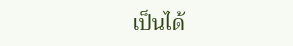เป็นได้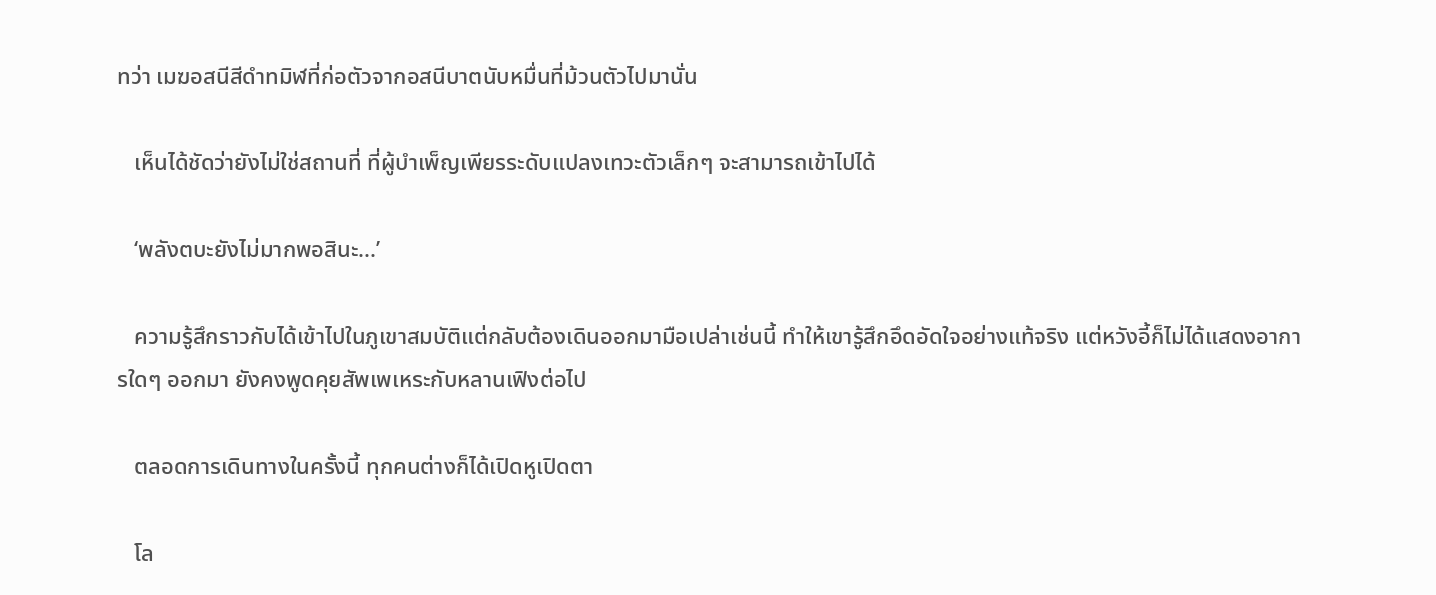ทว่า เมฆอสนีสีดำทมิฬที่ก่อตัวจากอสนีบาตนับหมื่นที่ม้วนตัวไปมานั่น

   เห็นได้ชัดว่ายังไม่ใช่สถานที่ ที่ผู้บำเพ็ญเพียรระดับแปลงเทวะตัวเล็กๆ จะสามารถเข้าไปได้

   ‘พลังตบะยังไม่มากพอสินะ...’

   ความรู้สึกราวกับได้เข้าไปในภูเขาสมบัติแต่กลับต้องเดินออกมามือเปล่าเช่นนี้ ทำให้เขารู้สึกอึดอัดใจอย่างแท้จริง แต่หวังอี้ก็ไม่ได้แสดงอาการใดๆ ออกมา ยังคงพูดคุยสัพเพเหระกับหลานเฟิงต่อไป

   ตลอดการเดินทางในครั้งนี้ ทุกคนต่างก็ได้เปิดหูเปิดตา

   โล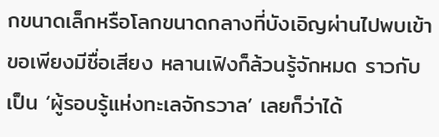กขนาดเล็กหรือโลกขนาดกลางที่บังเอิญผ่านไปพบเข้า ขอเพียงมีชื่อเสียง หลานเฟิงก็ล้วนรู้จักหมด ราวกับเป็น ‘ผู้รอบรู้แห่งทะเลจักรวาล’ เลยก็ว่าได้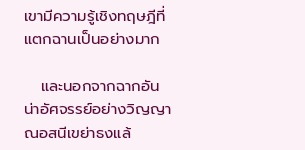เขามีความรู้เชิงทฤษฎีที่แตกฉานเป็นอย่างมาก

   และนอกจากฉากอันน่าอัศจรรย์อย่างวิญญาณอสนีเขย่าธงแล้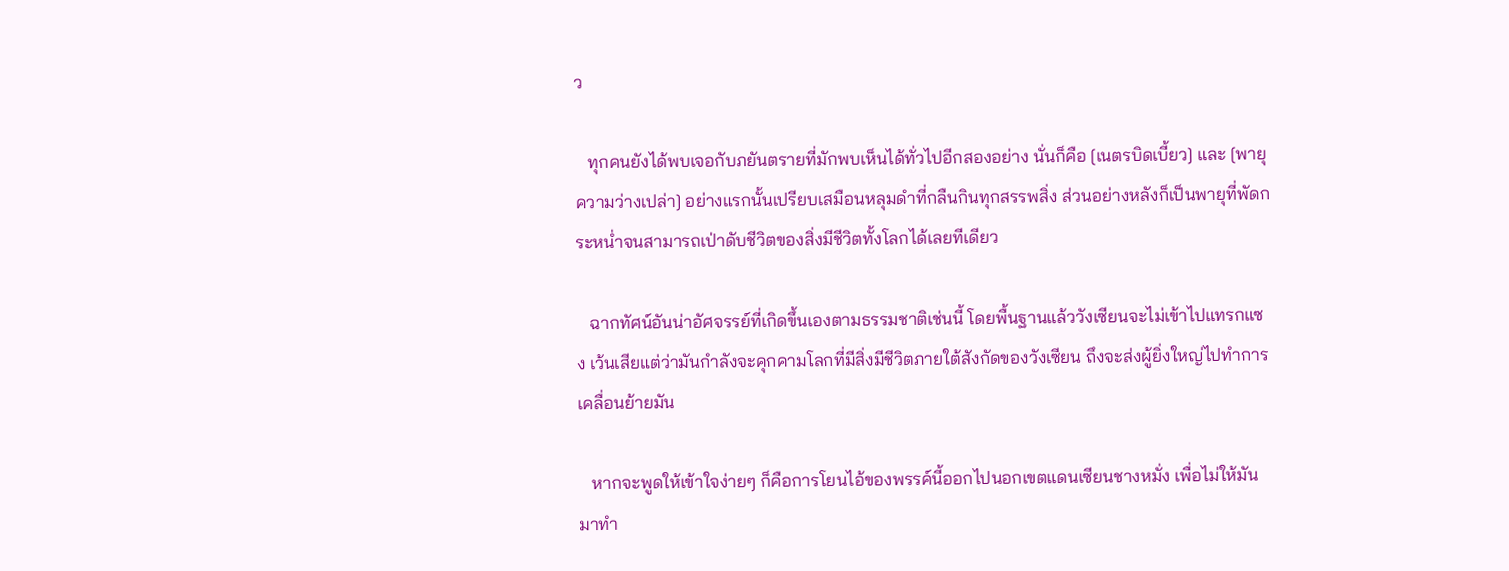ว

   ทุกคนยังได้พบเจอกับภยันตรายที่มักพบเห็นได้ทั่วไปอีกสองอย่าง นั่นก็คือ [เนตรบิดเบี้ยว] และ [พายุความว่างเปล่า] อย่างแรกนั้นเปรียบเสมือนหลุมดำที่กลืนกินทุกสรรพสิ่ง ส่วนอย่างหลังก็เป็นพายุที่พัดกระหน่ำจนสามารถเป่าดับชีวิตของสิ่งมีชีวิตทั้งโลกได้เลยทีเดียว

   ฉากทัศน์อันน่าอัศจรรย์ที่เกิดขึ้นเองตามธรรมชาติเช่นนี้ โดยพื้นฐานแล้ววังเซียนจะไม่เข้าไปแทรกแซง เว้นเสียแต่ว่ามันกำลังจะคุกคามโลกที่มีสิ่งมีชีวิตภายใต้สังกัดของวังเซียน ถึงจะส่งผู้ยิ่งใหญ่ไปทำการเคลื่อนย้ายมัน

   หากจะพูดให้เข้าใจง่ายๆ ก็คือการโยนไอ้ของพรรค์นี้ออกไปนอกเขตแดนเซียนชางหมั่ง เพื่อไม่ให้มันมาทำ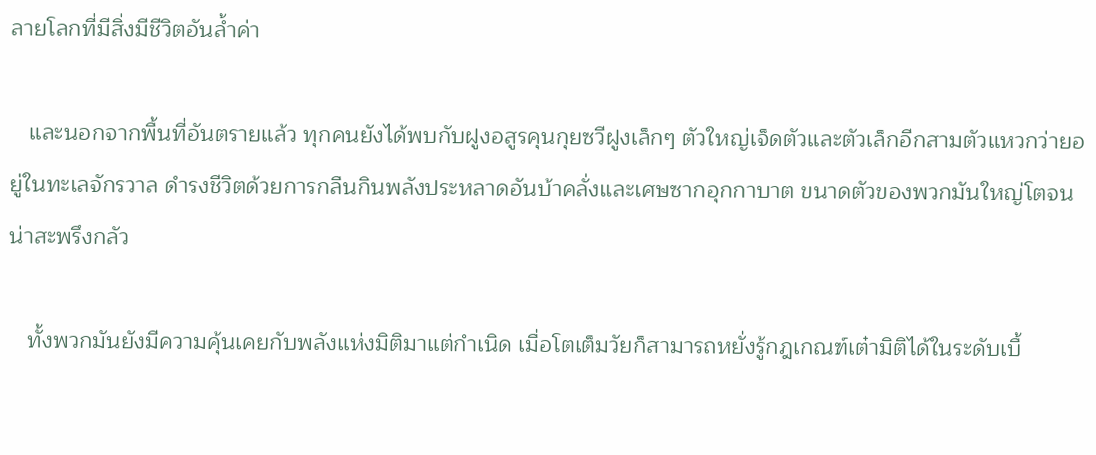ลายโลกที่มีสิ่งมีชีวิตอันล้ำค่า

   และนอกจากพื้นที่อันตรายแล้ว ทุกคนยังได้พบกับฝูงอสูรคุนกุยซวีฝูงเล็กๆ ตัวใหญ่เจ็ดตัวและตัวเล็กอีกสามตัวแหวกว่ายอยู่ในทะเลจักรวาล ดำรงชีวิตด้วยการกลืนกินพลังประหลาดอันบ้าคลั่งและเศษซากอุกกาบาต ขนาดตัวของพวกมันใหญ่โตจนน่าสะพรึงกลัว

   ทั้งพวกมันยังมีความคุ้นเคยกับพลังแห่งมิติมาแต่กำเนิด เมื่อโตเต็มวัยก็สามารถหยั่งรู้กฎเกณฑ์เต๋ามิติได้ในระดับเบื้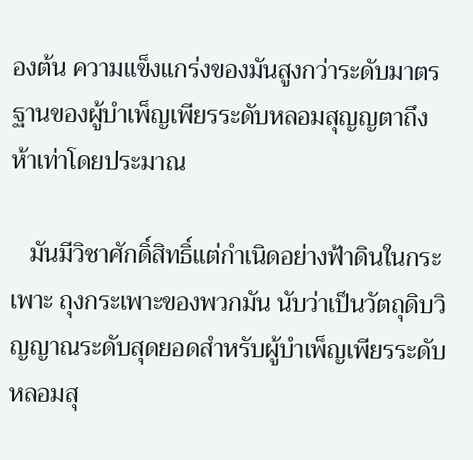องต้น ความแข็งแกร่งของมันสูงกว่าระดับมาตรฐานของผู้บำเพ็ญเพียรระดับหลอมสุญญตาถึงห้าเท่าโดยประมาณ

   มันมีวิชาศักดิ์สิทธิ์แต่กำเนิดอย่างฟ้าดินในกระเพาะ ถุงกระเพาะของพวกมัน นับว่าเป็นวัตถุดิบวิญญาณระดับสุดยอดสำหรับผู้บำเพ็ญเพียรระดับหลอมสุ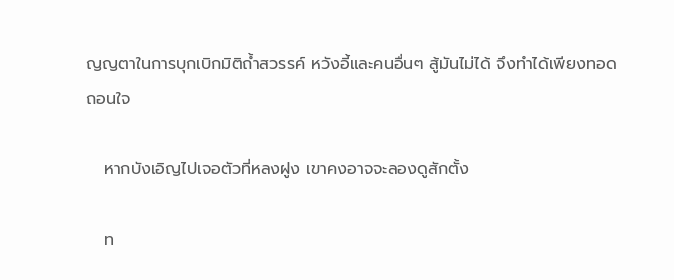ญญตาในการบุกเบิกมิติถ้ำสวรรค์ หวังอี้และคนอื่นๆ สู้มันไม่ได้ จึงทำได้เพียงทอดถอนใจ

   หากบังเอิญไปเจอตัวที่หลงฝูง เขาคงอาจจะลองดูสักตั้ง

   ท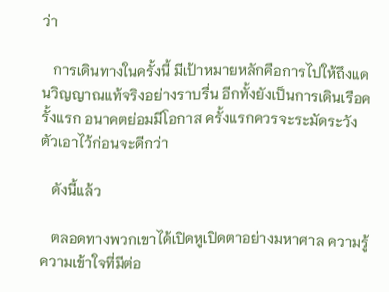ว่า

   การเดินทางในครั้งนี้ มีเป้าหมายหลักคือการไปให้ถึงแดนวิญญาณแท้จริงอย่างราบรื่น อีกทั้งยังเป็นการเดินเรือครั้งแรก อนาคตย่อมมีโอกาส ครั้งแรกควรจะระมัดระวังตัวเอาไว้ก่อนจะดีกว่า

   ดังนี้แล้ว

   ตลอดทางพวกเขาได้เปิดหูเปิดตาอย่างมหาศาล ความรู้ความเข้าใจที่มีต่อ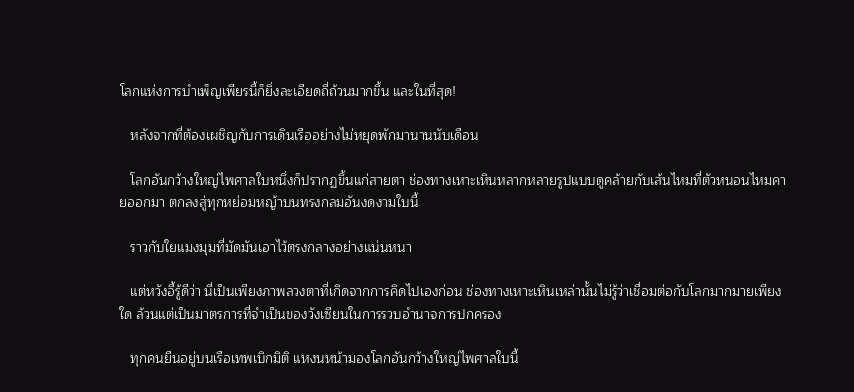โลกแห่งการบำเพ็ญเพียรนี้ก็ยิ่งละเอียดถี่ถ้วนมากขึ้น และในที่สุด!

   หลังจากที่ต้องเผชิญกับการเดินเรืออย่างไม่หยุดพักมานานนับเดือน

   โลกอันกว้างใหญ่ไพศาลใบหนึ่งก็ปรากฏขึ้นแก่สายตา ช่องทางเหาะเหินหลากหลายรูปแบบดูคล้ายกับเส้นไหมที่ตัวหนอนไหมคายออกมา ตกลงสู่ทุกหย่อมหญ้าบนทรงกลมอันงดงามใบนี้

   ราวกับใยแมงมุมที่มัดมันเอาไว้ตรงกลางอย่างแน่นหนา

   แต่หวังอี้รู้ดีว่า นี่เป็นเพียงภาพลวงตาที่เกิดจากการคิดไปเองก่อน ช่องทางเหาะเหินเหล่านั้นไม่รู้ว่าเชื่อมต่อกับโลกมากมายเพียงใด ล้วนแต่เป็นมาตรการที่จำเป็นของวังเซียนในการรวบอำนาจการปกครอง

   ทุกคนยืนอยู่บนเรือเทพเบิกมิติ แหงนหน้ามองโลกอันกว้างใหญ่ไพศาลใบนี้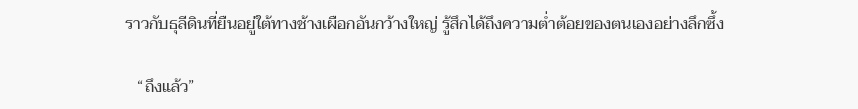ราวกับธุลีดินที่ยืนอยู่ใต้ทางช้างเผือกอันกว้างใหญ่ รู้สึกได้ถึงความต่ำต้อยของตนเองอย่างลึกซึ้ง

   “ถึงแล้ว”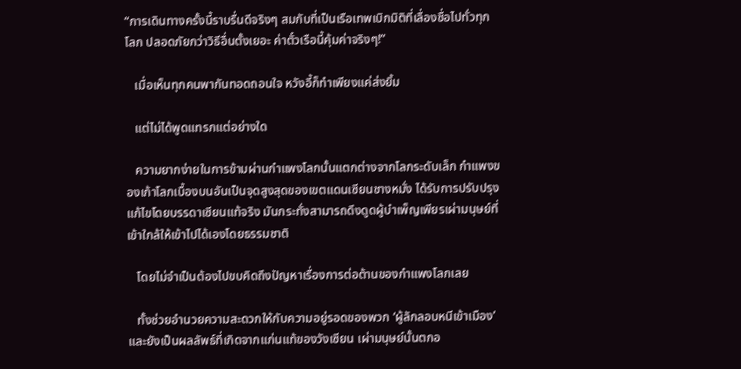“การเดินทางครั้งนี้ราบรื่นดีจริงๆ สมกับที่เป็นเรือเทพเบิกมิติที่เลื่องชื่อไปทั่วทุกโลก ปลอดภัยกว่าวิธีอื่นตั้งเยอะ ค่าตั๋วเรือนี้คุ้มค่าจริงๆ!”

   เมื่อเห็นทุกคนพากันทอดถอนใจ หวังอี้ก็ทำเพียงแค่ส่งยิ้ม

   แต่ไม่ได้พูดแทรกแต่อย่างใด

   ความยากง่ายในการข้ามผ่านกำแพงโลกนั้นแตกต่างจากโลกระดับเล็ก กำแพงของเก้าโลกเบื้องบนอันเป็นจุดสูงสุดของเขตแดนเซียนชางหมั่ง ได้รับการปรับปรุงแก้ไขโดยบรรดาเซียนแท้จริง มันกระทั่งสามารถดึงดูดผู้บำเพ็ญเพียรเผ่ามนุษย์ที่เข้าใกล้ให้เข้าไปได้เองโดยธรรมชาติ

   โดยไม่จำเป็นต้องไปขบคิดถึงปัญหาเรื่องการต่อต้านของกำแพงโลกเลย

   ทั้งช่วยอำนวยความสะดวกให้กับความอยู่รอดของพวก ‘ผู้ลักลอบหนีเข้าเมือง’ และยังเป็นผลลัพธ์ที่เกิดจากแก่นแท้ของวังเซียน เผ่ามนุษย์นั้นตกอ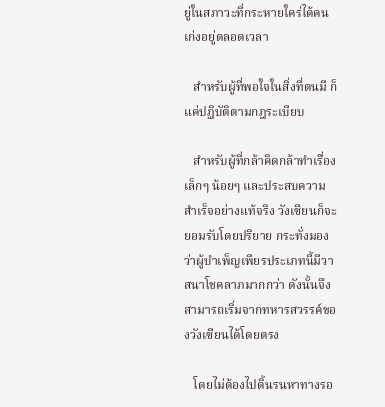ยู่ในสภาวะที่กระหายใคร่ได้คนเก่งอยู่ตลอดเวลา

   สำหรับผู้ที่พอใจในสิ่งที่ตนมี ก็แค่ปฏิบัติตามกฎระเบียบ

   สำหรับผู้ที่กล้าคิดกล้าทำเรื่องเล็กๆ น้อยๆ และประสบความสำเร็จอย่างแท้จริง วังเซียนก็จะยอมรับโดยปริยาย กระทั่งมองว่าผู้บำเพ็ญเพียรประเภทนี้มีวาสนาโชคลาภมากกว่า ดังนั้นจึงสามารถเริ่มจากทหารสวรรค์ของวังเซียนได้โดยตรง

   โดยไม่ต้องไปดิ้นรนหาทางรอ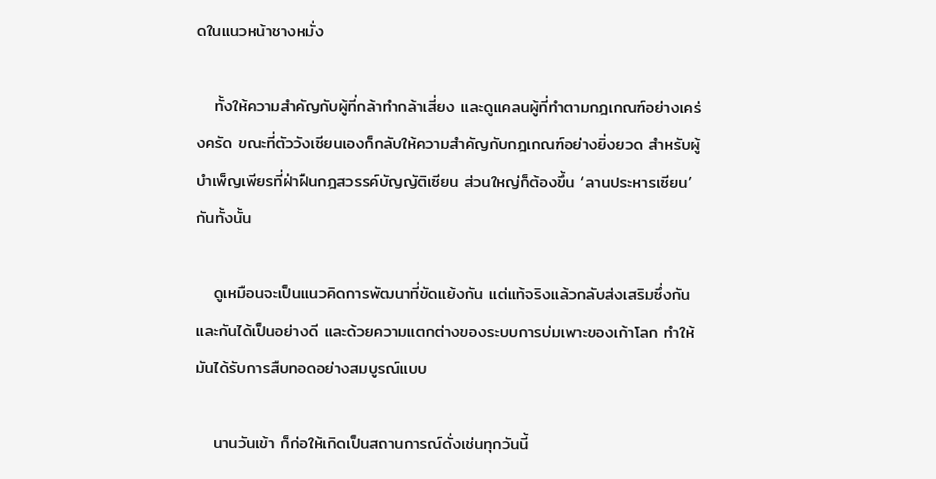ดในแนวหน้าชางหมั่ง

   ทั้งให้ความสำคัญกับผู้ที่กล้าทำกล้าเสี่ยง และดูแคลนผู้ที่ทำตามกฎเกณฑ์อย่างเคร่งครัด ขณะที่ตัววังเซียนเองก็กลับให้ความสำคัญกับกฎเกณฑ์อย่างยิ่งยวด สำหรับผู้บำเพ็ญเพียรที่ฝ่าฝืนกฎสวรรค์บัญญัติเซียน ส่วนใหญ่ก็ต้องขึ้น ‘ลานประหารเซียน’ กันทั้งนั้น

   ดูเหมือนจะเป็นแนวคิดการพัฒนาที่ขัดแย้งกัน แต่แท้จริงแล้วกลับส่งเสริมซึ่งกันและกันได้เป็นอย่างดี และด้วยความแตกต่างของระบบการบ่มเพาะของเก้าโลก ทำให้มันได้รับการสืบทอดอย่างสมบูรณ์แบบ

   นานวันเข้า ก็ก่อให้เกิดเป็นสถานการณ์ดั่งเช่นทุกวันนี้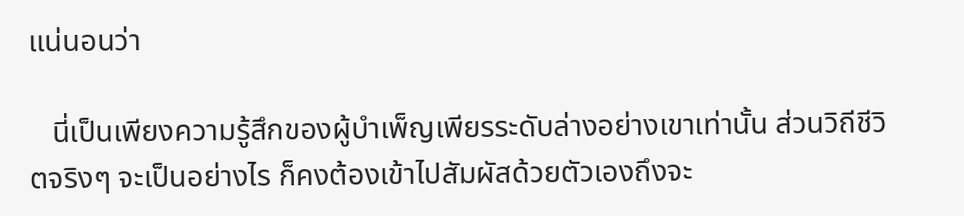แน่นอนว่า

   นี่เป็นเพียงความรู้สึกของผู้บำเพ็ญเพียรระดับล่างอย่างเขาเท่านั้น ส่วนวิถีชีวิตจริงๆ จะเป็นอย่างไร ก็คงต้องเข้าไปสัมผัสด้วยตัวเองถึงจะ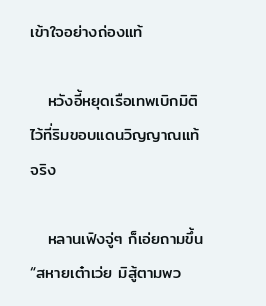เข้าใจอย่างถ่องแท้

   หวังอี้หยุดเรือเทพเบิกมิติไว้ที่ริมขอบแดนวิญญาณแท้จริง

   หลานเฟิงจู่ๆ ก็เอ่ยถามขึ้น “สหายเต๋าเว่ย มิสู้ตามพว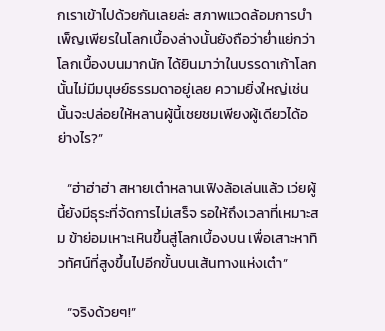กเราเข้าไปด้วยกันเลยล่ะ สภาพแวดล้อมการบำเพ็ญเพียรในโลกเบื้องล่างนั้นยังถือว่าย่ำแย่กว่าโลกเบื้องบนมากนัก ได้ยินมาว่าในบรรดาเก้าโลกนั้นไม่มีมนุษย์ธรรมดาอยู่เลย ความยิ่งใหญ่เช่นนั้นจะปล่อยให้หลานผู้นี้เชยชมเพียงผู้เดียวได้อย่างไร?”

   “ฮ่าฮ่าฮ่า สหายเต๋าหลานเฟิงล้อเล่นแล้ว เว่ยผู้นี้ยังมีธุระที่จัดการไม่เสร็จ รอให้ถึงเวลาที่เหมาะสม ข้าย่อมเหาะเหินขึ้นสู่โลกเบื้องบน เพื่อเสาะหาทิวทัศน์ที่สูงขึ้นไปอีกขั้นบนเส้นทางแห่งเต๋า”

   “จริงด้วยๆ!”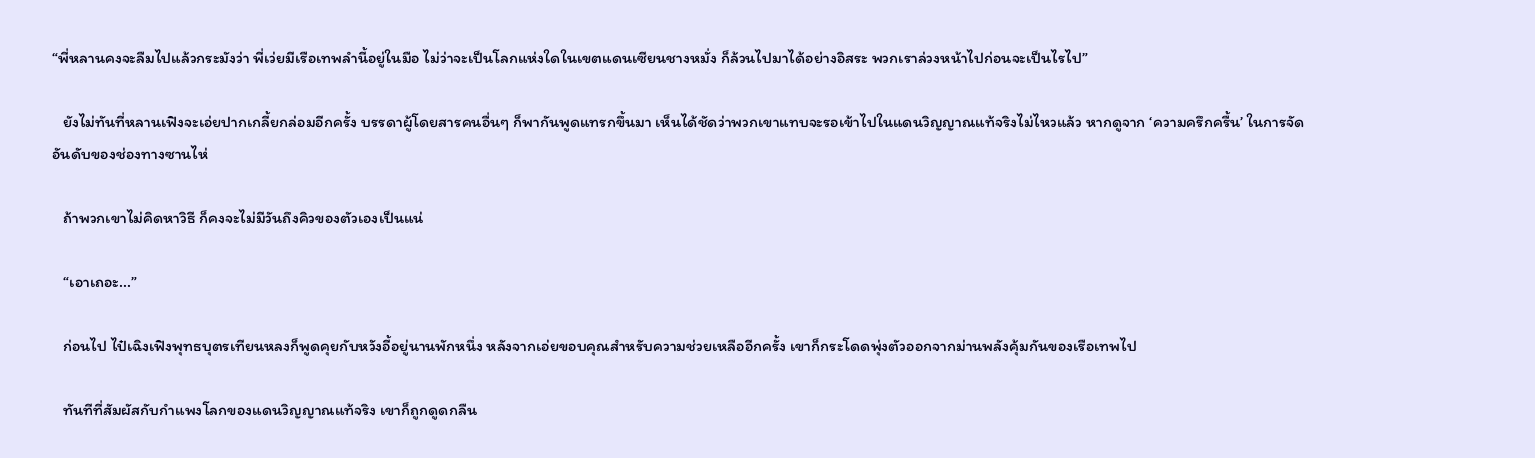“พี่หลานคงจะลืมไปแล้วกระมังว่า พี่เว่ยมีเรือเทพลำนี้อยู่ในมือ ไม่ว่าจะเป็นโลกแห่งใดในเขตแดนเซียนชางหมั่ง ก็ล้วนไปมาได้อย่างอิสระ พวกเราล่วงหน้าไปก่อนจะเป็นไรไป”

   ยังไม่ทันที่หลานเฟิงจะเอ่ยปากเกลี้ยกล่อมอีกครั้ง บรรดาผู้โดยสารคนอื่นๆ ก็พากันพูดแทรกขึ้นมา เห็นได้ชัดว่าพวกเขาแทบจะรอเข้าไปในแดนวิญญาณแท้จริงไม่ไหวแล้ว หากดูจาก ‘ความครึกครื้น’ ในการจัดอันดับของช่องทางซานไห่

   ถ้าพวกเขาไม่คิดหาวิธี ก็คงจะไม่มีวันถึงคิวของตัวเองเป็นแน่

   “เอาเถอะ...”

   ก่อนไป ไป๋เฉิงเฟิงพุทธบุตรเทียนหลงก็พูดคุยกับหวังอี้อยู่นานพักหนึ่ง หลังจากเอ่ยขอบคุณสำหรับความช่วยเหลืออีกครั้ง เขาก็กระโดดพุ่งตัวออกจากม่านพลังคุ้มกันของเรือเทพไป

   ทันทีที่สัมผัสกับกำแพงโลกของแดนวิญญาณแท้จริง เขาก็ถูกดูดกลืน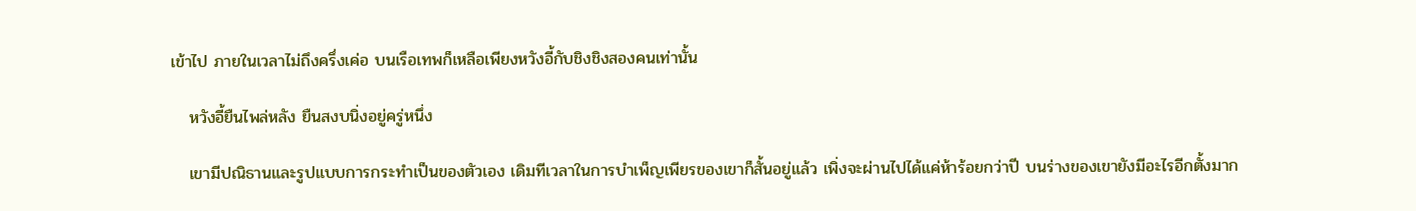เข้าไป ภายในเวลาไม่ถึงครึ่งเค่อ บนเรือเทพก็เหลือเพียงหวังอี้กับชิงชิงสองคนเท่านั้น

   หวังอี้ยืนไพล่หลัง ยืนสงบนิ่งอยู่ครู่หนึ่ง

   เขามีปณิธานและรูปแบบการกระทำเป็นของตัวเอง เดิมทีเวลาในการบำเพ็ญเพียรของเขาก็สั้นอยู่แล้ว เพิ่งจะผ่านไปได้แค่ห้าร้อยกว่าปี บนร่างของเขายังมีอะไรอีกตั้งมาก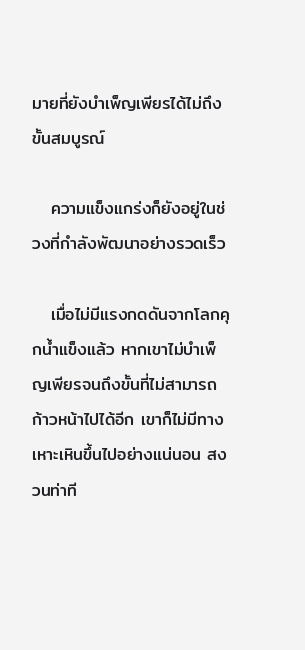มายที่ยังบำเพ็ญเพียรได้ไม่ถึงขั้นสมบูรณ์

   ความแข็งแกร่งก็ยังอยู่ในช่วงที่กำลังพัฒนาอย่างรวดเร็ว

   เมื่อไม่มีแรงกดดันจากโลกคุกน้ำแข็งแล้ว หากเขาไม่บำเพ็ญเพียรจนถึงขั้นที่ไม่สามารถก้าวหน้าไปได้อีก เขาก็ไม่มีทางเหาะเหินขึ้นไปอย่างแน่นอน สงวนท่าที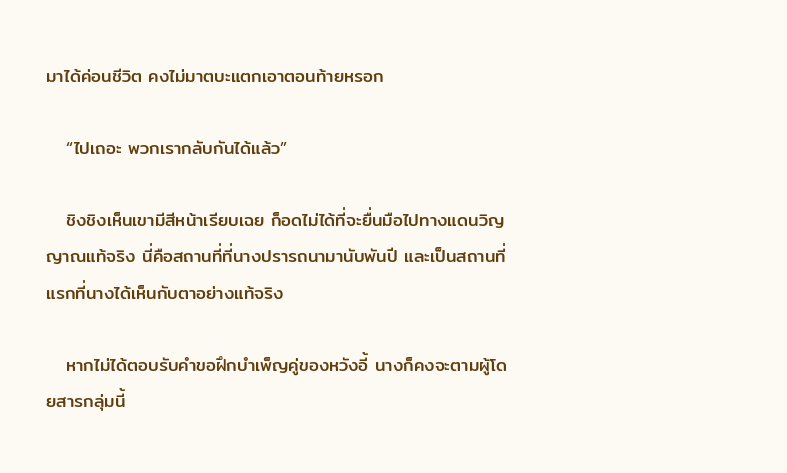มาได้ค่อนชีวิต คงไม่มาตบะแตกเอาตอนท้ายหรอก

   “ไปเถอะ พวกเรากลับกันได้แล้ว”

   ชิงชิงเห็นเขามีสีหน้าเรียบเฉย ก็อดไม่ได้ที่จะยื่นมือไปทางแดนวิญญาณแท้จริง นี่คือสถานที่ที่นางปรารถนามานับพันปี และเป็นสถานที่แรกที่นางได้เห็นกับตาอย่างแท้จริง

   หากไม่ได้ตอบรับคำขอฝึกบำเพ็ญคู่ของหวังอี้ นางก็คงจะตามผู้โดยสารกลุ่มนี้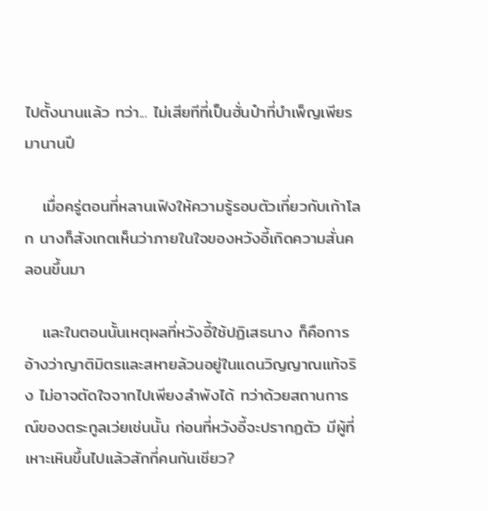ไปตั้งนานแล้ว ทว่า... ไม่เสียทีที่เป็นฮั่นป๋าที่บำเพ็ญเพียรมานานปี

   เมื่อครู่ตอนที่หลานเฟิงให้ความรู้รอบตัวเกี่ยวกับเก้าโลก นางก็สังเกตเห็นว่าภายในใจของหวังอี้เกิดความสั่นคลอนขึ้นมา

   และในตอนนั้นเหตุผลที่หวังอี้ใช้ปฏิเสธนาง ก็คือการอ้างว่าญาติมิตรและสหายล้วนอยู่ในแดนวิญญาณแท้จริง ไม่อาจตัดใจจากไปเพียงลำพังได้ ทว่าด้วยสถานการณ์ของตระกูลเว่ยเช่นนั้น ก่อนที่หวังอี้จะปรากฏตัว มีผู้ที่เหาะเหินขึ้นไปแล้วสักกี่คนกันเชียว?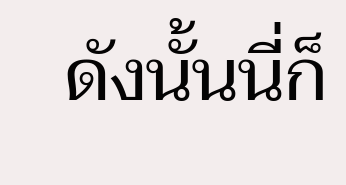ดังนั้นนี่ก็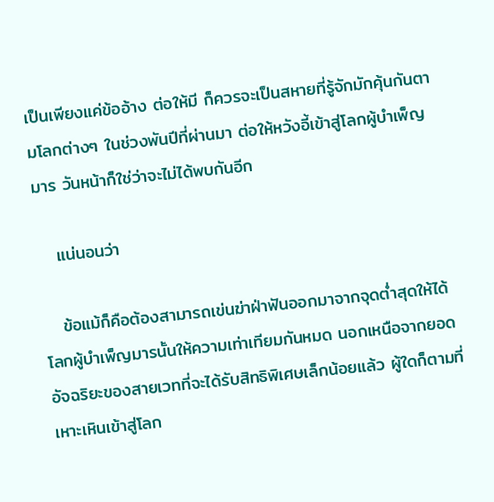เป็นเพียงแค่ข้ออ้าง ต่อให้มี ก็ควรจะเป็นสหายที่รู้จักมักคุ้นกันตามโลกต่างๆ ในช่วงพันปีที่ผ่านมา ต่อให้หวังอี้เข้าสู่โลกผู้บำเพ็ญมาร วันหน้าก็ใช่ว่าจะไม่ได้พบกันอีก

   แน่นอนว่า

   ข้อแม้ก็คือต้องสามารถเข่นฆ่าฝ่าฟันออกมาจากจุดต่ำสุดให้ได้ โลกผู้บำเพ็ญมารนั้นให้ความเท่าเทียมกันหมด นอกเหนือจากยอดอัจฉริยะของสายเวทที่จะได้รับสิทธิพิเศษเล็กน้อยแล้ว ผู้ใดก็ตามที่เหาะเหินเข้าสู่โลก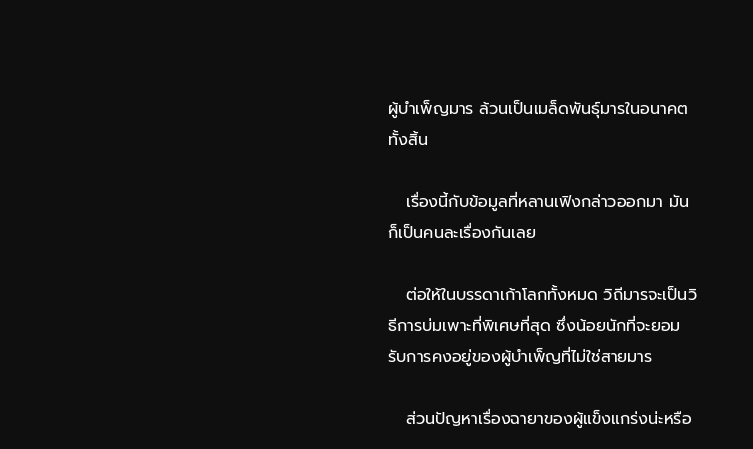ผู้บำเพ็ญมาร ล้วนเป็นเมล็ดพันธุ์มารในอนาคตทั้งสิ้น

   เรื่องนี้กับข้อมูลที่หลานเฟิงกล่าวออกมา มันก็เป็นคนละเรื่องกันเลย

   ต่อให้ในบรรดาเก้าโลกทั้งหมด วิถีมารจะเป็นวิธีการบ่มเพาะที่พิเศษที่สุด ซึ่งน้อยนักที่จะยอมรับการคงอยู่ของผู้บำเพ็ญที่ไม่ใช่สายมาร

   ส่วนปัญหาเรื่องฉายาของผู้แข็งแกร่งน่ะหรือ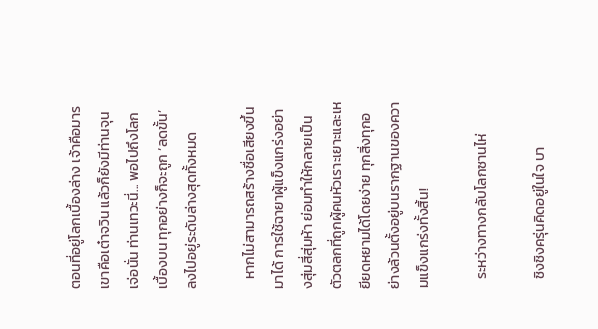ตอนที่อยู่โลกเบื้องล่าง เจ้าคือมาร เขาคือเต๋าจวิน แล้วก็ยังมีท่านจุนเจ่อนั่น ท่านเทวะนี่... พอไปถึงโลกเบื้องบน ทุกอย่างก็จะถูก ‘ลดขั้น’ ลงไปอยู่ระดับล่างสุดทั้งหมด

   หากไม่สามารถสร้างชื่อเสียงขึ้นมาได้ การใช้ฉายาผู้แข็งแกร่งอย่างสุ่มสี่สุ่มห้า ย่อมทำให้กลายเป็นตัวตลกที่ถูกผู้คนหัวเราะเยาะและเหยียดหยามได้โดยง่าย ทุกสิ่งทุกอย่างล้วนตั้งอยู่บนรากฐานของความแข็งแกร่งทั้งสิ้น!

   ระหว่างทางกลับโลกซานไห่

   ชิงชิงครุ่นคิดอยู่ในใจ บา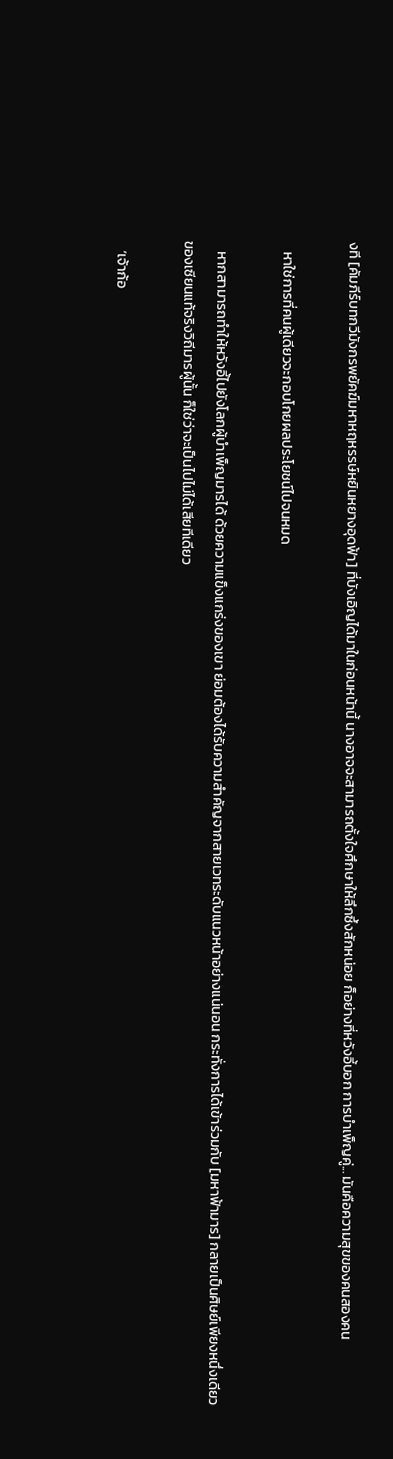งที [คัมภีร์บทกวีมังกรพยัคฆ์มหาหฤหรรษ์หยินหยางอุดฟ้า] ที่บังเอิญได้มาในก่อนหน้านี้ นางอาจจะสามารถตั้งใจศึกษาให้ลึกซึ้งสักหน่อย ก็อย่างที่หวังอี้บอก การบำเพ็ญคู่... มันคือความสุขของคนสองคน

   หาใช่การที่คนผู้เดียวจะกอบโกยผลประโยชน์ไปจนหมด

   หากสามารถทำให้หวังอี้ไปยังโลกผู้บำเพ็ญมารได้ ด้วยความแข็งแกร่งของเขา ย่อมต้องได้รับความสำคัญจากสายเวทระดับแนวหน้าอย่างแน่นอน กระทั่งการได้เข้าร่วมกับ [มหาฟ้ามาร] กลายเป็นศิษย์เพียงหนึ่งเดียวของเซียนแท้จริงวิถีมารผู้นั้น ก็ใช่ว่าจะเป็นไปไม่ได้เสียทีเดียว

   ‘เจ้าก้อ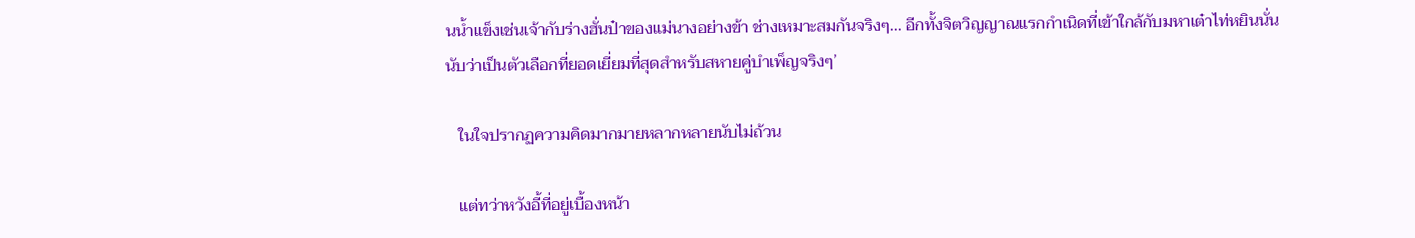นน้ำแข็งเช่นเจ้ากับร่างฮั่นป๋าของแม่นางอย่างข้า ช่างเหมาะสมกันจริงๆ... อีกทั้งจิตวิญญาณแรกกำเนิดที่เข้าใกล้กับมหาเต๋าไท่หยินนั่น นับว่าเป็นตัวเลือกที่ยอดเยี่ยมที่สุดสำหรับสหายคู่บำเพ็ญจริงๆ’

   ในใจปรากฏความคิดมากมายหลากหลายนับไม่ถ้วน

   แต่ทว่าหวังอี้ที่อยู่เบื้องหน้า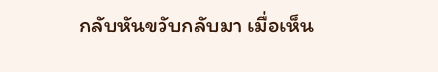กลับหันขวับกลับมา เมื่อเห็น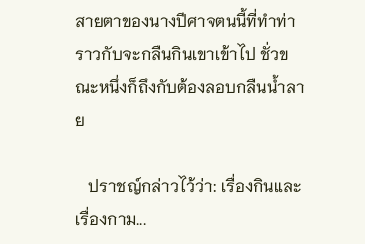สายตาของนางปีศาจตนนี้ที่ทำท่าราวกับจะกลืนกินเขาเข้าไป ชั่วขณะหนึ่งก็ถึงกับต้องลอบกลืนน้ำลาย

   ปราชญ์กล่าวไว้ว่า: เรื่องกินและเรื่องกาม...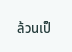ล้วนเป็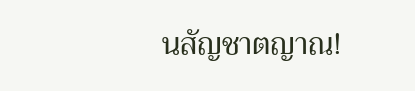นสัญชาตญาณ!